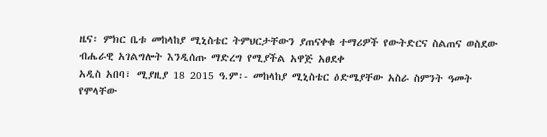ዜና፡ ምክር ቤቱ መከላከያ ሚኒስቴር ትምህርታቸውን ያጠናቀቁ ተማሪዎች የውትድርና ስልጠና ወስደው ብሔራዊ አገልግሎት እንዲሰጡ ማድረግ የሚያችል አዋጅ አፀደቀ
አዲስ አበባ፣ ሚያዚያ 18 2015 ዓ.ም፡- መከላከያ ሚኒስቴር ዕድሜያቸው አስራ ስምንት ዓመት የሞላቸው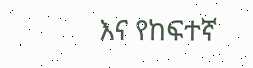እና የከፍተኛ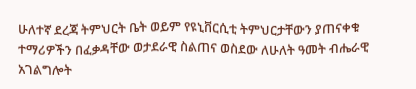ሁለተኛ ደረጃ ትምህርት ቤት ወይም የዩኒቨርሲቲ ትምህርታቸውን ያጠናቀቁ ተማሪዎችን በፈቃዳቸው ወታደራዊ ስልጠና ወስደው ለሁለት ዓመት ብሔራዊ አገልግሎት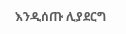እንዲሰጡ ሊያደርግ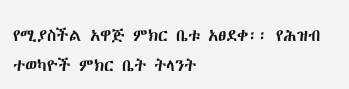የሚያስችል አዋጅ ምክር ቤቱ አፀደቀ፡፡ የሕዝብ ተወካዮች ምክር ቤት ትላንት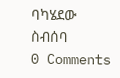ባካሄደው ስብሰባ
0 Comments